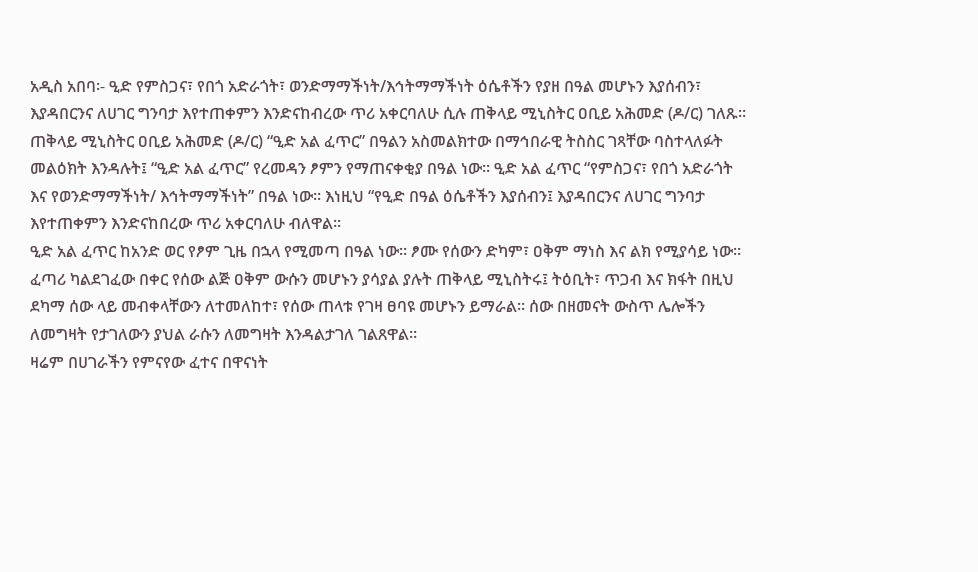አዲስ አበባ፡- ዒድ የምስጋና፣ የበጎ አድራጎት፣ ወንድማማችነት/እኅትማማችነት ዕሴቶችን የያዘ በዓል መሆኑን እያሰብን፣ እያዳበርንና ለሀገር ግንባታ እየተጠቀምን እንድናከብረው ጥሪ አቀርባለሁ ሲሉ ጠቅላይ ሚኒስትር ዐቢይ አሕመድ (ዶ/ር) ገለጹ፡፡
ጠቅላይ ሚኒስትር ዐቢይ አሕመድ (ዶ/ር) “ዒድ አል ፈጥር” በዓልን አስመልክተው በማኅበራዊ ትስስር ገጻቸው ባስተላለፉት መልዕክት እንዳሉት፤ “ዒድ አል ፈጥር” የረመዳን ፆምን የማጠናቀቂያ በዓል ነው፡፡ ዒድ አል ፈጥር “የምስጋና፣ የበጎ አድራጎት እና የወንድማማችነት/ እኅትማማችነት” በዓል ነው፡፡ እነዚህ “የዒድ በዓል ዕሴቶችን እያሰብን፤ እያዳበርንና ለሀገር ግንባታ እየተጠቀምን እንድናከበረው ጥሪ አቀርባለሁ ብለዋል፡፡
ዒድ አል ፈጥር ከአንድ ወር የፆም ጊዜ በኋላ የሚመጣ በዓል ነው፡፡ ፆሙ የሰውን ድካም፣ ዐቅም ማነስ እና ልክ የሚያሳይ ነው፡፡ ፈጣሪ ካልደገፈው በቀር የሰው ልጅ ዐቅም ውሱን መሆኑን ያሳያል ያሉት ጠቅላይ ሚኒስትሩ፤ ትዕቢት፣ ጥጋብ እና ክፋት በዚህ ደካማ ሰው ላይ መብቀላቸውን ለተመለከተ፣ የሰው ጠላቱ የገዛ ፀባዩ መሆኑን ይማራል፡፡ ሰው በዘመናት ውስጥ ሌሎችን ለመግዛት የታገለውን ያህል ራሱን ለመግዛት እንዳልታገለ ገልጸዋል፡፡
ዛሬም በሀገራችን የምናየው ፈተና በዋናነት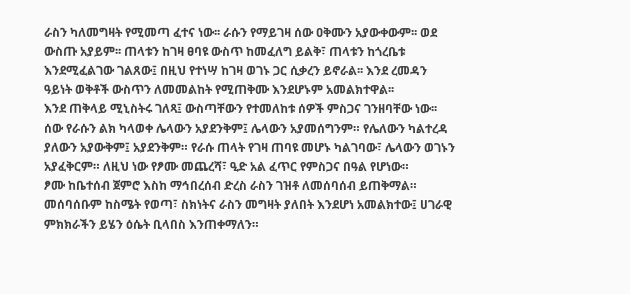ራስን ካለመግዛት የሚመጣ ፈተና ነው፡፡ ራሱን የማይገዛ ሰው ዐቅሙን አያውቀውም፡፡ ወደ ውስጡ አያይም፡፡ ጠላቱን ከገዛ ፀባዩ ውስጥ ከመፈለግ ይልቅ፣ ጠላቱን ከጎረቤቱ እንደሚፈልገው ገልጸው፤ በዚህ የተነሣ ከገዛ ወገኑ ጋር ሲቃረን ይኖራል፡፡ እንደ ረመዳን ዓይነት ወቅቶች ውስጥን ለመመልከት የሚጠቅሙ እንደሆኑም አመልክተዋል፡፡
እንደ ጠቅላይ ሚኒስትሩ ገለጻ፤ ውስጣቸውን የተመለከቱ ሰዎች ምስጋና ገንዘባቸው ነው፡፡ ሰው የራሱን ልክ ካላወቀ ሌላውን አያደንቅም፤ ሌላውን አያመሰግንም። የሌለውን ካልተረዳ ያለውን አያውቅም፤ አያደንቅም። የራሱ ጠላት የገዛ ጠባዩ መሆኑ ካልገባው፣ ሌላውን ወገኑን አያፈቅርም። ለዚህ ነው የፆሙ መጨረሻ፣ ዒድ አል ፈጥር የምስጋና በዓል የሆነው።
ፆሙ ከቤተሰብ ጀምሮ እስከ ማኅበረሰብ ድረስ ራስን ገዝቶ ለመሰባሰብ ይጠቅማል። መሰባሰቡም ከስሜት የወጣ፣ ስክነትና ራስን መግዛት ያለበት እንደሆነ አመልክተው፤ ሀገራዊ ምክክራችን ይሄን ዕሴት ቢላበስ እንጠቀማለን።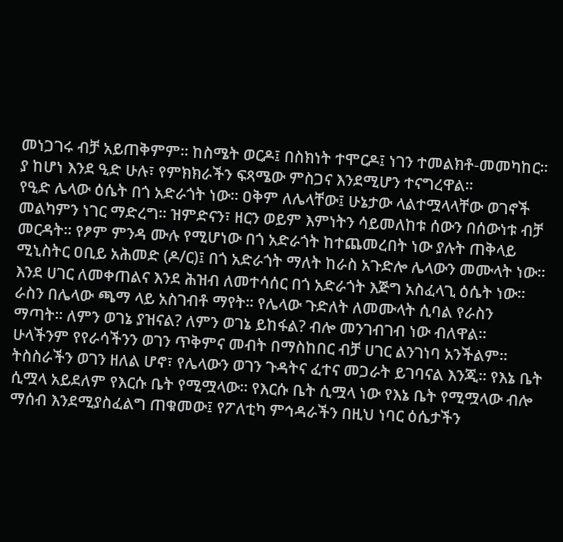መነጋገሩ ብቻ አይጠቅምም። ከስሜት ወርዶ፤ በስክነት ተሞርዶ፤ ነገን ተመልክቶ-መመካከር። ያ ከሆነ እንደ ዒድ ሁሉ፣ የምክክራችን ፍጻሜው ምስጋና እንደሚሆን ተናግረዋል።
የዒድ ሌላው ዕሴት በጎ አድራጎት ነው። ዐቅም ለሌላቸው፤ ሁኔታው ላልተሟላላቸው ወገኖች መልካምን ነገር ማድረግ። ዝምድናን፣ ዘርን ወይም እምነትን ሳይመለከቱ ሰውን በሰውነቱ ብቻ መርዳት። የፆም ምንዳ ሙሉ የሚሆነው በጎ አድራጎት ከተጨመረበት ነው ያሉት ጠቅላይ ሚኒስትር ዐቢይ አሕመድ (ዶ/ር)፤ በጎ አድራጎት ማለት ከራስ አጉድሎ ሌላውን መሙላት ነው። እንደ ሀገር ለመቀጠልና እንደ ሕዝብ ለመተሳሰር በጎ አድራጎት እጅግ አስፈላጊ ዕሴት ነው። ራስን በሌላው ጫማ ላይ አስገብቶ ማየት። የሌላው ጉድለት ለመሙላት ሲባል የራስን ማጣት። ለምን ወገኔ ያዝናል? ለምን ወገኔ ይከፋል? ብሎ መንገብገብ ነው ብለዋል።
ሁላችንም የየራሳችንን ወገን ጥቅምና መብት በማስከበር ብቻ ሀገር ልንገነባ አንችልም። ትስስራችን ወገን ዘለል ሆኖ፣ የሌላውን ወገን ጉዳትና ፈተና መጋራት ይገባናል እንጂ። የእኔ ቤት ሲሟላ አይደለም የእርሱ ቤት የሚሟላው። የእርሱ ቤት ሲሟላ ነው የእኔ ቤት የሚሟላው ብሎ ማሰብ እንደሚያስፈልግ ጠቁመው፤ የፖለቲካ ምኅዳራችን በዚህ ነባር ዕሴታችን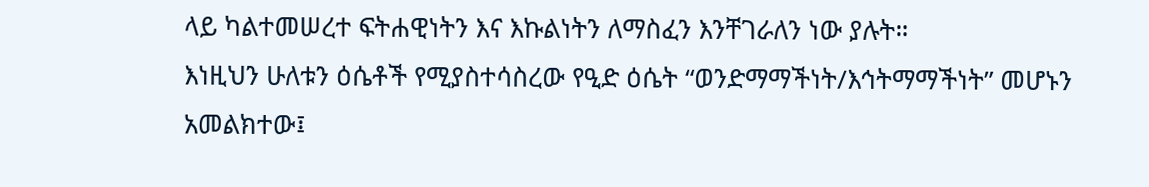ላይ ካልተመሠረተ ፍትሐዊነትን እና እኩልነትን ለማስፈን እንቸገራለን ነው ያሉት።
እነዚህን ሁለቱን ዕሴቶች የሚያስተሳስረው የዒድ ዕሴት “ወንድማማችነት/እኅትማማችነት” መሆኑን አመልክተው፤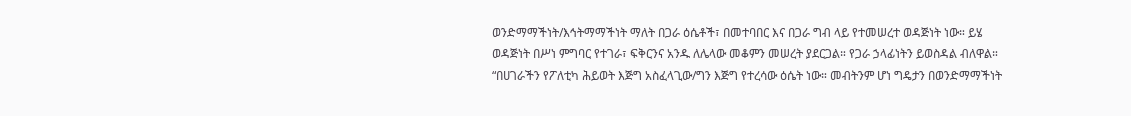ወንድማማችነት/እኅትማማችነት ማለት በጋራ ዕሴቶች፣ በመተባበር እና በጋራ ግብ ላይ የተመሠረተ ወዳጅነት ነው። ይሄ ወዳጅነት በሥነ ምግባር የተገራ፣ ፍቅርንና አንዱ ለሌላው መቆምን መሠረት ያደርጋል። የጋራ ኃላፊነትን ይወስዳል ብለዋል።
“በሀገራችን የፖለቲካ ሕይወት እጅግ አስፈላጊው/ግን እጅግ የተረሳው ዕሴት ነው። መብትንም ሆነ ግዴታን በወንድማማችነት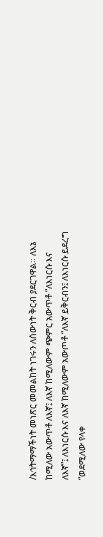/እኅትማማችነት መነጽር መመልከት ነገሩን ለሰውነት ቅርብ ያደርገዋል። ለእኔ ከሚለው አውጥቶ ለእኛ፤ ለእኛ ከሚለውም ጭምር አውጥቶ “ለእነርሱ እና ለእኛ”፤ ለእነርሱ እና ለእኛ ከሚለውም አውጦቶ “ለእኛ ይቅርብን፤ ለእነርሱ ይደረግ “ወደሚለው የላቀ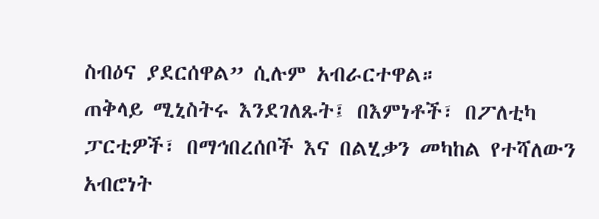ስብዕና ያደርሰዋል” ሲሉም አብራርተዋል።
ጠቅላይ ሚኒስትሩ እንደገለጹት፤ በእምነቶች፣ በፖለቲካ ፓርቲዎች፣ በማኅበረሰቦች እና በልሂቃን መካከል የተሻለውን አብሮነት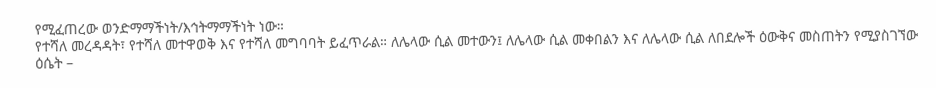የሚፈጠረው ወንድማማችነት/እኅትማማችነት ነው።
የተሻለ መረዳዳት፣ የተሻለ መተዋወቅ እና የተሻለ መግባባት ይፈጥራል። ለሌላው ሲል መተውን፤ ለሌላው ሲል መቀበልን እና ለሌላው ሲል ለበደሎች ዕውቅና መስጠትን የሚያስገኘው ዕሴት –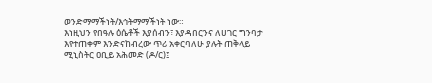ወንድማማችነት/እኅትማማችነት ነው።
እነዚህን የበዓሉ ዕሴቶች እያሰብን፣ እያዳበርንና ለሀገር ግንባታ እየተጠቀም እንድናከብረው ጥሪ አቀርባለሁ ያሉት ጠቅላይ ሚኒስትር ዐቢይ አሕመድ (ዶ/ር)፤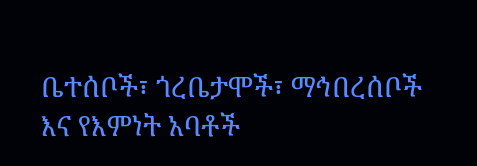ቤተሰቦች፣ ጎረቤታሞች፣ ማኅበረሰቦች እና የእምነት አባቶች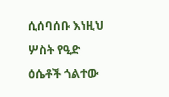ሲሰባሰቡ እነዚህ ሦስት የዒድ ዕሴቶች ጎልተው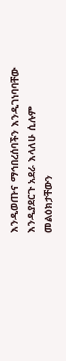እንዲወጡና ማኅበረሰባችን እንዲገነባባቸው እንዲያደርጉ አደራ እላለሁ ሲሉም መልዕክታቸውን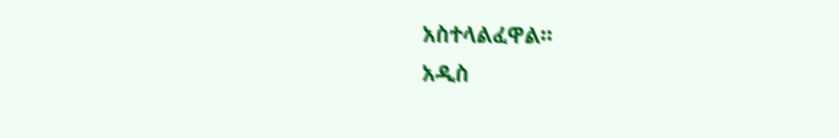አስተላልፈዋል።
አዲስ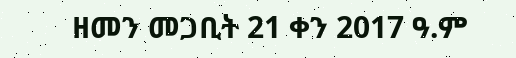ዘመን መጋቢት 21 ቀን 2017 ዓ.ም